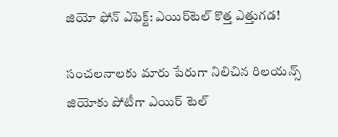జియో ఫోన్ ఎఫెక్ట్‌: ఎయిర్‌టెల్‌ కొత్త ఎత్తుగడ!

సంచలనాలకు మారు పేరుగా నిలిచిన రిలయన్స్ జియోకు పోటీగా ఎయిర్ టెల్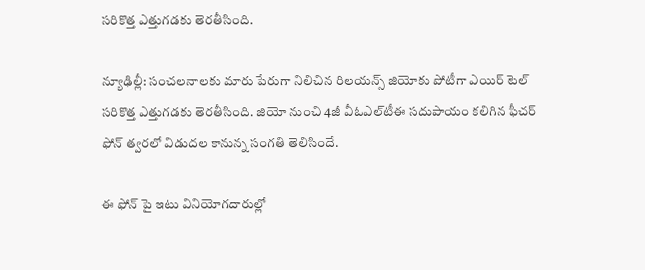సరికొత్త ఎత్తుగడకు తెరతీసింది.

న్యూఢిల్లీ: సంచలనాలకు మారు పేరుగా నిలిచిన రిలయన్స్ జియోకు పోటీగా ఎయిర్ టెల్ సరికొత్త ఎత్తుగడకు తెరతీసింది. జియో నుంచి 4జీ వీఓఎల్‌టీఈ సదుపాయం కలిగిన ఫీచర్‌ ఫోన్‌ త్వరలో విడుదల కానున్న సంగతి తెలిసిందే.

ఈ ఫోన్ పై ఇటు వినియోగదారుల్లో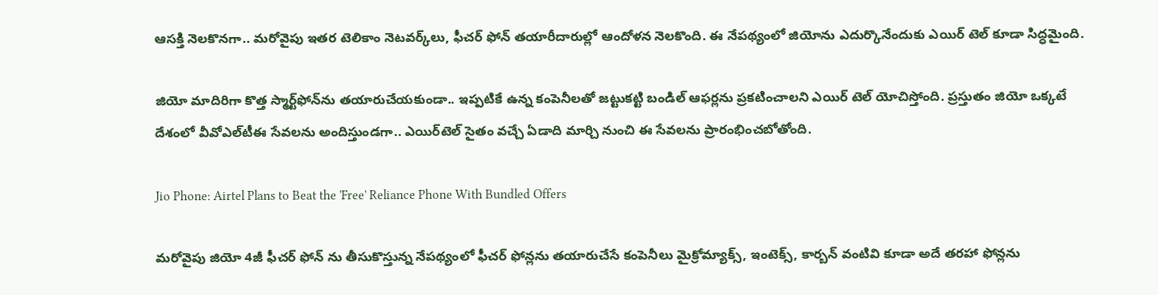ఆసక్తి నెలకొనగా.. మరోవైపు ఇతర టెలికాం నెటవర్క్‌లు, ఫీచర్‌ ఫోన్‌ తయారీదారుల్లో ఆందోళన నెలకొంది. ఈ నేపథ్యంలో జియోను ఎదుర్కొనేందుకు ఎయిర్ టెల్ కూడా సిద్ధమైంది.

జియో మాదిరిగా కొత్త స్మార్ట్‌ఫోన్‌ను తయారుచేయకుండా.. ఇప్పటికే ఉన్న కంపెనీలతో జట్టుకట్టి బండిల్‌ ఆఫర్లను ప్రకటించాలని ఎయిర్ టెల్ యోచిస్తోంది. ప్రస్తుతం జియో ఒక్కటే దేశంలో వీవోఎల్‌టీఈ సేవలను అందిస్తుండగా.. ఎయిర్‌టెల్‌ సైతం వచ్చే ఏడాది మార్చి నుంచి ఈ సేవలను ప్రారంభించబోతోంది.

Jio Phone: Airtel Plans to Beat the 'Free' Reliance Phone With Bundled Offers

మరోవైపు జియో 4జీ ఫీచర్‌ ఫోన్‌ ను తీసుకొస్తున్న నేపథ్యంలో ఫీచర్‌ ఫోన్లను తయారుచేసే కంపెనీలు మైక్రోమ్యాక్స్‌, ఇంటెక్స్‌, కార్బన్‌ వంటివి కూడా అదే తరహా ఫోన్లను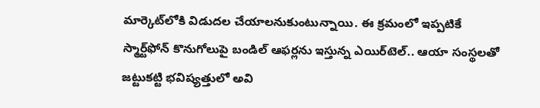మార్కెట్‌లోకి విడుదల చేయాలనుకుంటున్నాయి. ఈ క్రమంలో ఇప్పటికే స్మార్ట్‌ఫోన్‌ కొనుగోలుపై బండిల్‌ ఆఫర్లను ఇస్తున్న ఎయిర్‌టెల్‌.. ఆయా సంస్థలతో జట్టుకట్టి భవిష్యత్తులో అవి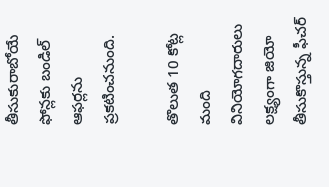తీసుకురాబోయే ఫోన్లకు బండిల్‌ ఆఫర్లను ప్రకటించనుంది.

తొలుత 10 కోట్ల మంది వినియోగదారులు లక్ష్యంగా జియో తీసుకొస్తున్న ఫీచర్‌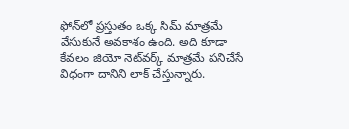ఫోన్‌లో ప్రస్తుతం ఒక్క సిమ్‌ మాత్రమే వేసుకునే అవకాశం ఉంది. అది కూడా కేవలం జియో నెట్‌వర్క్‌ మాత్రమే పనిచేసే విధంగా దానిని లాక్‌ చేస్తున్నారు.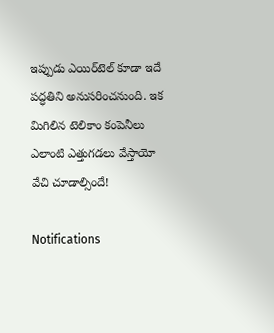ఇప్పుడు ఎయిర్‌టెల్‌ కూడా ఇదే పద్ధతిని అనుసరించనుంది. ఇక మిగిలిన టెలికాం కంపెనీలు ఎలాంటి ఎత్తుగడలు వేస్తాయో వేచి చూడాల్సిందే!

Notifications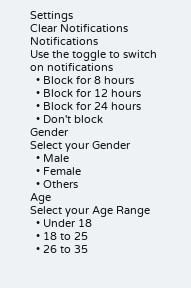Settings
Clear Notifications
Notifications
Use the toggle to switch on notifications
  • Block for 8 hours
  • Block for 12 hours
  • Block for 24 hours
  • Don't block
Gender
Select your Gender
  • Male
  • Female
  • Others
Age
Select your Age Range
  • Under 18
  • 18 to 25
  • 26 to 35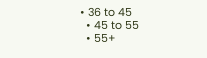• 36 to 45
  • 45 to 55
  • 55+